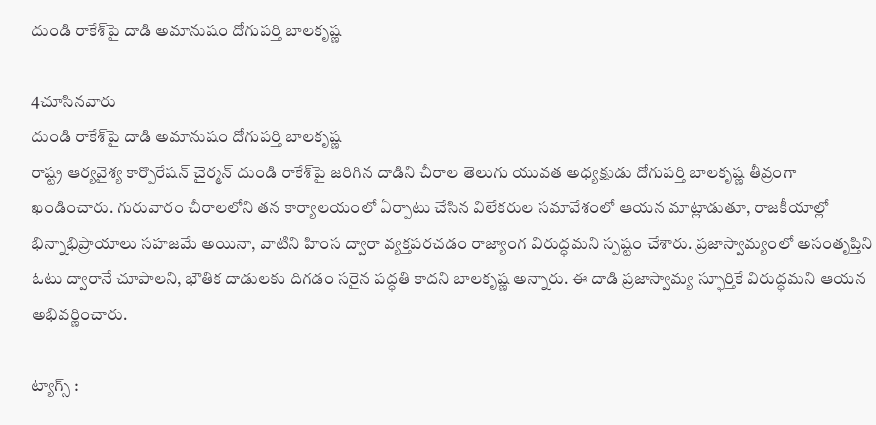దుండి రాకేశ్‌పై దాడి అమానుషం దోగుపర్తి బాలకృష్ణ

4చూసినవారు
దుండి రాకేశ్‌పై దాడి అమానుషం దోగుపర్తి బాలకృష్ణ
రాష్ట్ర ఆర్యవైశ్య కార్పొరేషన్ చైర్మన్ దుండి రాకేశ్‌పై జరిగిన దాడిని చీరాల తెలుగు యువత అధ్యక్షుడు దోగుపర్తి బాలకృష్ణ తీవ్రంగా ఖండించారు. గురువారం చీరాలలోని తన కార్యాలయంలో ఏర్పాటు చేసిన విలేకరుల సమావేశంలో ఆయన మాట్లాడుతూ, రాజకీయాల్లో భిన్నాభిప్రాయాలు సహజమే అయినా, వాటిని హింస ద్వారా వ్యక్తపరచడం రాజ్యాంగ విరుద్ధమని స్పష్టం చేశారు. ప్రజాస్వామ్యంలో అసంతృప్తిని ఓటు ద్వారానే చూపాలని, భౌతిక దాడులకు దిగడం సరైన పద్ధతి కాదని బాలకృష్ణ అన్నారు. ఈ దాడి ప్రజాస్వామ్య స్ఫూర్తికే విరుద్ధమని ఆయన అభివర్ణించారు.

ట్యాగ్స్ :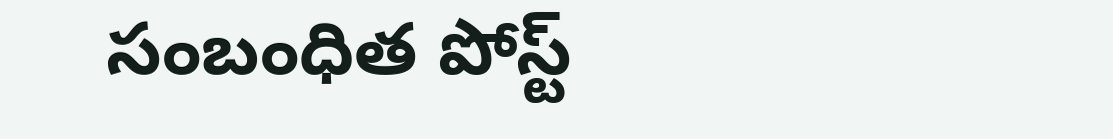సంబంధిత పోస్ట్